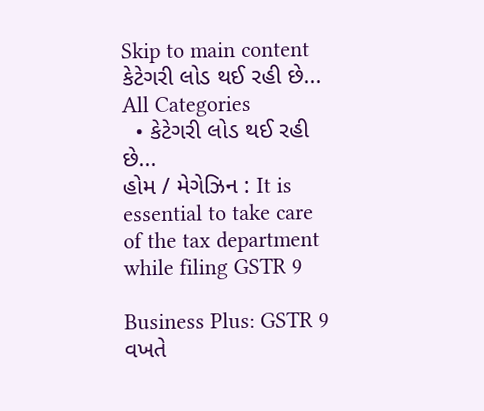Skip to main content
કેટેગરી લોડ થઈ રહી છે...
All Categories
  • કેટેગરી લોડ થઈ રહી છે...
હોમ / મેગેઝિન : It is essential to take care of the tax department while filing GSTR 9

Business Plus: GSTR 9 વખતે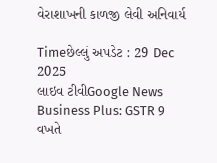વેરાશાખની કાળજી લેવી અનિવાર્ય

Timeછેલ્લું અપડેટ : 29 Dec 2025
લાઇવ ટીવીGoogle News
Business Plus: GSTR 9 વખતે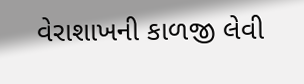વેરાશાખની કાળજી લેવી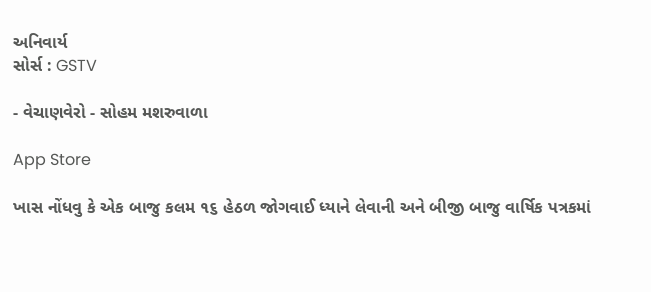અનિવાર્ય
સોર્સ : GSTV

- વેચાણવેરો - સોહમ મશરુવાળા

App Store

ખાસ નોંધવુ કે એક બાજુ કલમ ૧૬ હેઠળ જોગવાઈ ધ્યાને લેવાની અને બીજી બાજુ વાર્ષિક પત્રકમાં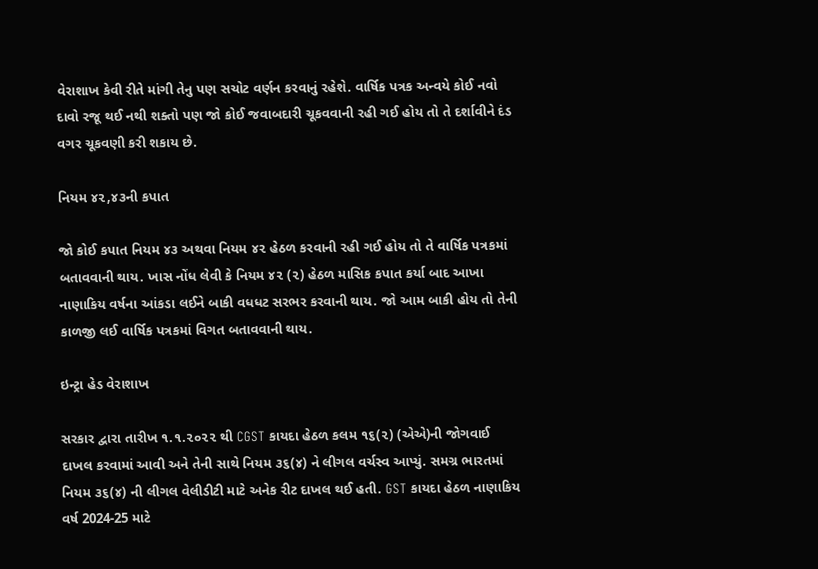વેરાશાખ કેવી રીતે માંગી તેનુ પણ સચોટ વર્ણન કરવાનું રહેશે. વાર્ષિક પત્રક અન્વયે કોઈ નવો દાવો રજૂ થઈ નથી શક્તો પણ જો કોઈ જવાબદારી ચૂકવવાની રહી ગઈ હોય તો તે દર્શાવીને દંડ વગર ચૂકવણી કરી શકાય છે.

નિયમ ૪૨,૪૩ની કપાત

જો કોઈ કપાત નિયમ ૪૩ અથવા નિયમ ૪૨ હેઠળ કરવાની રહી ગઈ હોય તો તે વાર્ષિક પત્રકમાં બતાવવાની થાય. ખાસ નોંધ લેવી કે નિયમ ૪૨ (૨) હેઠળ માસિક કપાત કર્યા બાદ આખા નાણાકિય વર્ષના આંકડા લઈને બાકી વધધટ સરભર કરવાની થાય. જો આમ બાકી હોય તો તેની કાળજી લઈ વાર્ષિક પત્રકમાં વિગત બતાવવાની થાય.

ઇન્ટ્રા હેડ વેરાશાખ

સરકાર દ્વારા તારીખ ૧.૧.૨૦૨૨ થી CGST કાયદા હેઠળ કલમ ૧૬(૨) (એએ)ની જોગવાઈ દાખલ કરવામાં આવી અને તેની સાથે નિયમ ૩૬(૪) ને લીગલ વર્ચસ્વ આપ્યું. સમગ્ર ભારતમાં નિયમ ૩૬(૪) ની લીગલ વેલીડીટી માટે અનેક રીટ દાખલ થઈ હતી. GST કાયદા હેઠળ નાણાકિય વર્ષ 2024-25 માટે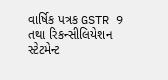વાર્ષિક પત્રક GSTR 9 તથા રિકન્સીલિયેશન સ્ટેટમેન્ટ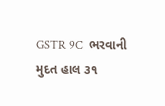GSTR 9C  ભરવાની મુદત હાલ ૩૧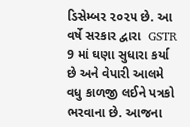ડિસેમ્બર ૨૦૨૫ છે. આ વર્ષે સરકાર દ્વારા  GSTR 9 માં ઘણા સુધારા કર્યા છે અને વેપારી આલમે વધુ કાળજી લઈને પત્રકો ભરવાના છે. આજના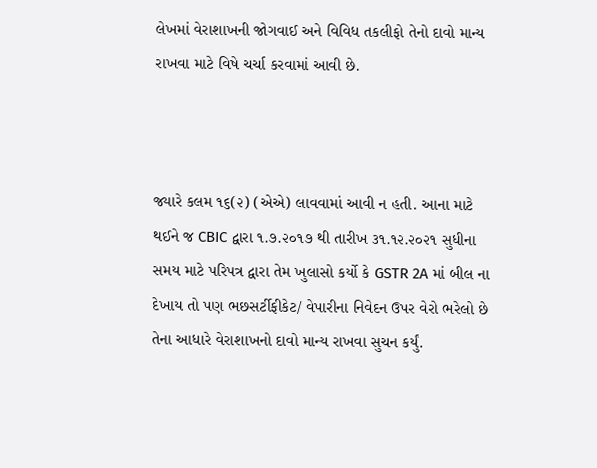લેખમાં વેરાશાખની જોગવાઈ અને વિવિધ તકલીફો તેનો દાવો માન્ય રાખવા માટે વિષે ચર્ચા કરવામાં આવી છે.



જ્યારે કલમ ૧૬(૨) (એએ) લાવવામાં આવી ન હતી. આના માટે થઈને જ CBIC દ્વારા ૧.૭.૨૦૧૭ થી તારીખ ૩૧.૧૨.૨૦૨૧ સુધીના સમય માટે પરિપત્ર દ્વારા તેમ ખુલાસો કર્યો કે GSTR 2A માં બીલ ના દેખાય તો પણ ભછસર્ટીફીકેટ/ વેપારીના નિવેદન ઉપર વેરો ભરેલો છે તેના આધારે વેરાશાખનો દાવો માન્ય રાખવા સુચન કર્યું.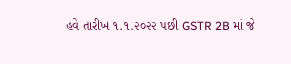હવે તારીખ ૧.૧.૨૦૨૨ પછી GSTR 2B માં જે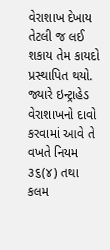વેરાશાખ દેખાય તેટલી જ લઈ શકાય તેમ કાયદો પ્રસ્થાપિત થયો. જ્યારે ઇન્ટ્રાહેડ વેરાશાખનો દાવો કરવામાં આવે તે વખતે નિયમ ૩૬(૪) તથા કલમ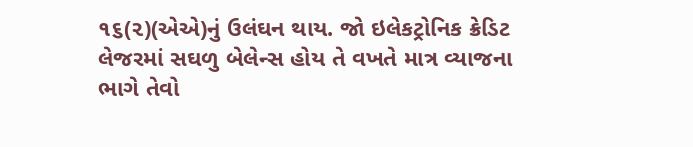૧૬(૨)(એએ)નું ઉલંઘન થાય. જો ઇલેકટ્રોનિક ક્રેડિટ લેજરમાં સઘળુ બેલેન્સ હોય તે વખતે માત્ર વ્યાજના ભાગે તેવો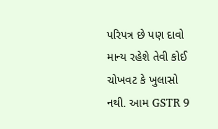પરિપત્ર છે પણ દાવો માન્ય રહેશે તેવી કોઈ ચોખવટ કે ખુલાસો નથી. આમ GSTR 9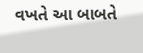વખતે આ બાબતે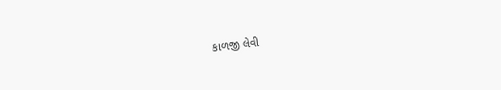કાળજી લેવી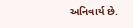અનિવાર્ય છે.